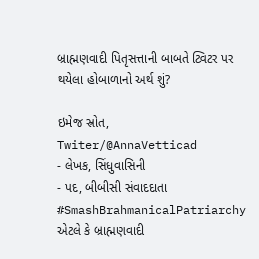બ્રાહ્મણવાદી પિતૃસત્તાની બાબતે ટ્વિટર પર થયેલા હોબાળાનો અર્થ શું?

ઇમેજ સ્રોત, Twiter/@AnnaVetticad
- લેખક, સિંધુવાસિની
- પદ, બીબીસી સંવાદદાતા
#SmashBrahmanicalPatriarchy એટલે કે બ્રાહ્મણવાદી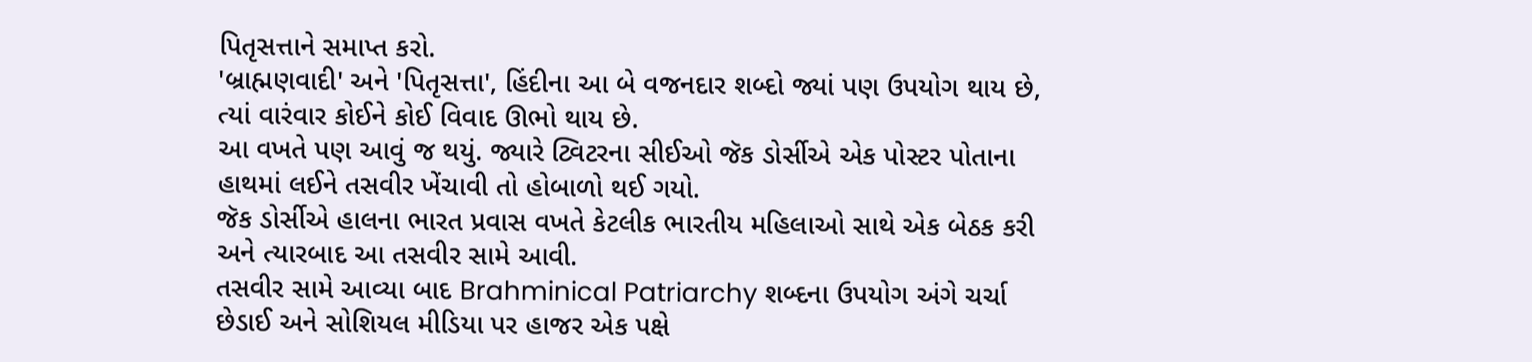પિતૃસત્તાને સમાપ્ત કરો.
'બ્રાહ્મણવાદી' અને 'પિતૃસત્તા', હિંદીના આ બે વજનદાર શબ્દો જ્યાં પણ ઉપયોગ થાય છે, ત્યાં વારંવાર કોઈને કોઈ વિવાદ ઊભો થાય છે.
આ વખતે પણ આવું જ થયું. જ્યારે ટ્વિટરના સીઈઓ જૅક ડોર્સીએ એક પોસ્ટર પોતાના હાથમાં લઈને તસવીર ખેંચાવી તો હોબાળો થઈ ગયો.
જૅક ડોર્સીએ હાલના ભારત પ્રવાસ વખતે કેટલીક ભારતીય મહિલાઓ સાથે એક બેઠક કરી અને ત્યારબાદ આ તસવીર સામે આવી.
તસવીર સામે આવ્યા બાદ Brahminical Patriarchy શબ્દના ઉપયોગ અંગે ચર્ચા છેડાઈ અને સોશિયલ મીડિયા પર હાજર એક પક્ષે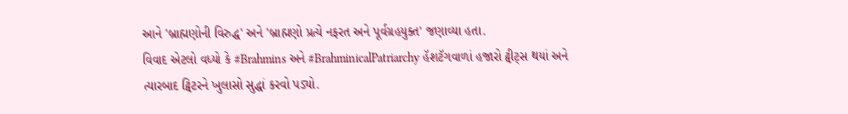આને 'બ્રાહ્મણોની વિરુદ્ધ' અને 'બ્રાહ્મણો પ્રત્યે નફરત અને પૂર્વગ્રહયુક્ત' જણાવ્યા હતા.
વિવાદ એટલો વધ્યો કે #Brahmins અને #BrahminicalPatriarchy હૅશટૅગવાળાં હજારો ટ્વીટ્સ થયાં અને ત્યારબાદ ટ્વિટરને ખુલાસો સુદ્ધાં કરવો પડ્યો.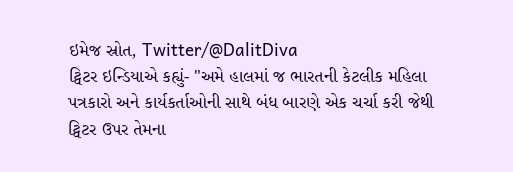ઇમેજ સ્રોત, Twitter/@DalitDiva
ટ્વિટર ઇન્ડિયાએ કહ્યું- "અમે હાલમાં જ ભારતની કેટલીક મહિલા પત્રકારો અને કાર્યકર્તાઓની સાથે બંધ બારણે એક ચર્ચા કરી જેથી ટ્વિટર ઉપર તેમના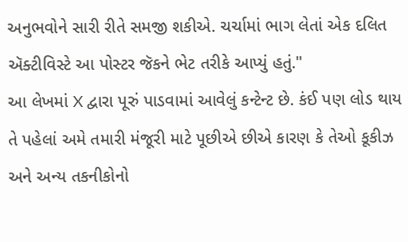અનુભવોને સારી રીતે સમજી શકીએ. ચર્ચામાં ભાગ લેતાં એક દલિત ઍક્ટીવિસ્ટે આ પોસ્ટર જૅકને ભેટ તરીકે આપ્યું હતું."
આ લેખમાં X દ્વારા પૂરું પાડવામાં આવેલું કન્ટેન્ટ છે. કંઈ પણ લોડ થાય તે પહેલાં અમે તમારી મંજૂરી માટે પૂછીએ છીએ કારણ કે તેઓ કૂકીઝ અને અન્ય તકનીકોનો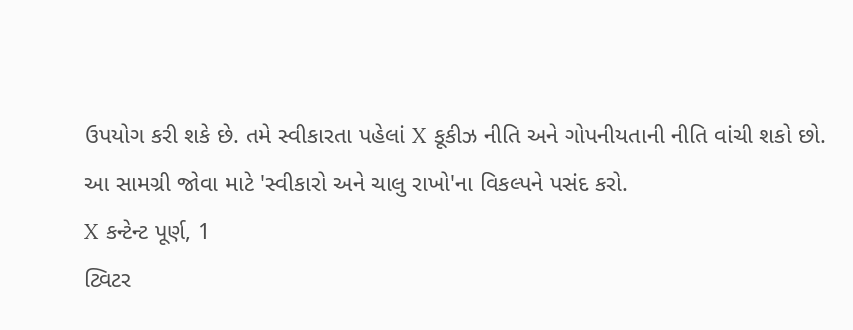ઉપયોગ કરી શકે છે. તમે સ્વીકારતા પહેલાં X કૂકીઝ નીતિ અને ગોપનીયતાની નીતિ વાંચી શકો છો. આ સામગ્રી જોવા માટે 'સ્વીકારો અને ચાલુ રાખો'ના વિકલ્પને પસંદ કરો.
X કન્ટેન્ટ પૂર્ણ, 1
ટ્વિટર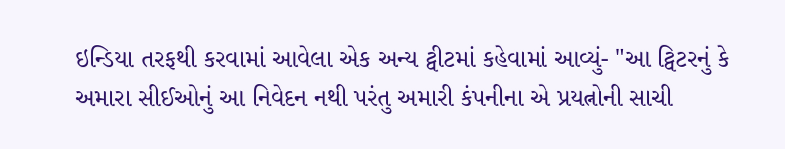ઇન્ડિયા તરફથી કરવામાં આવેલા એક અન્ય ટ્વીટમાં કહેવામાં આવ્યું- "આ ટ્વિટરનું કે અમારા સીઈઓનું આ નિવેદન નથી પરંતુ અમારી કંપનીના એ પ્રયત્નોની સાચી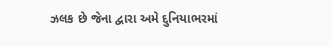ઝલક છે જેના દ્વારા અમે દુનિયાભરમાં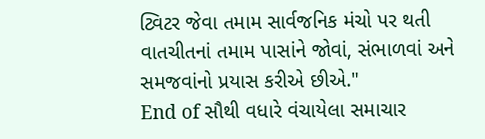ટ્વિટર જેવા તમામ સાર્વજનિક મંચો પર થતી વાતચીતનાં તમામ પાસાંને જોવાં, સંભાળવાં અને સમજવાંનો પ્રયાસ કરીએ છીએ."
End of સૌથી વધારે વંચાયેલા સમાચાર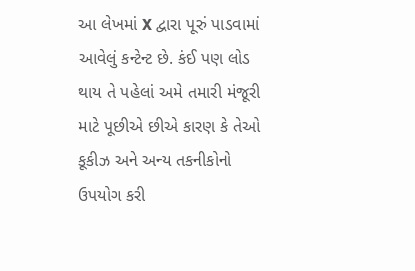આ લેખમાં X દ્વારા પૂરું પાડવામાં આવેલું કન્ટેન્ટ છે. કંઈ પણ લોડ થાય તે પહેલાં અમે તમારી મંજૂરી માટે પૂછીએ છીએ કારણ કે તેઓ કૂકીઝ અને અન્ય તકનીકોનો ઉપયોગ કરી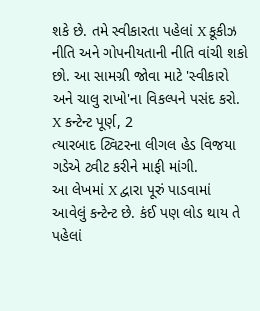શકે છે. તમે સ્વીકારતા પહેલાં X કૂકીઝ નીતિ અને ગોપનીયતાની નીતિ વાંચી શકો છો. આ સામગ્રી જોવા માટે 'સ્વીકારો અને ચાલુ રાખો'ના વિકલ્પને પસંદ કરો.
X કન્ટેન્ટ પૂર્ણ, 2
ત્યારબાદ ટ્વિટરના લીગલ હેડ વિજયા ગડેએ ટ્વીટ કરીને માફી માંગી.
આ લેખમાં X દ્વારા પૂરું પાડવામાં આવેલું કન્ટેન્ટ છે. કંઈ પણ લોડ થાય તે પહેલાં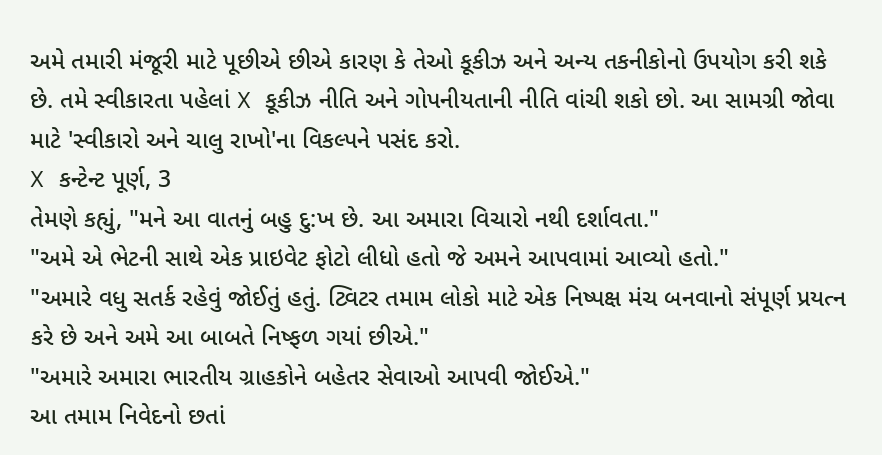અમે તમારી મંજૂરી માટે પૂછીએ છીએ કારણ કે તેઓ કૂકીઝ અને અન્ય તકનીકોનો ઉપયોગ કરી શકે છે. તમે સ્વીકારતા પહેલાં X કૂકીઝ નીતિ અને ગોપનીયતાની નીતિ વાંચી શકો છો. આ સામગ્રી જોવા માટે 'સ્વીકારો અને ચાલુ રાખો'ના વિકલ્પને પસંદ કરો.
X કન્ટેન્ટ પૂર્ણ, 3
તેમણે કહ્યું, "મને આ વાતનું બહુ દુ:ખ છે. આ અમારા વિચારો નથી દર્શાવતા."
"અમે એ ભેટની સાથે એક પ્રાઇવેટ ફોટો લીધો હતો જે અમને આપવામાં આવ્યો હતો."
"અમારે વધુ સતર્ક રહેવું જોઈતું હતું. ટ્વિટર તમામ લોકો માટે એક નિષ્પક્ષ મંચ બનવાનો સંપૂર્ણ પ્રયત્ન કરે છે અને અમે આ બાબતે નિષ્ફળ ગયાં છીએ."
"અમારે અમારા ભારતીય ગ્રાહકોને બહેતર સેવાઓ આપવી જોઈએ."
આ તમામ નિવેદનો છતાં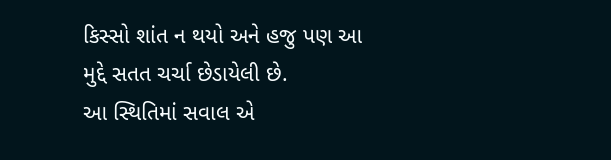કિસ્સો શાંત ન થયો અને હજુ પણ આ મુદ્દે સતત ચર્ચા છેડાયેલી છે.
આ સ્થિતિમાં સવાલ એ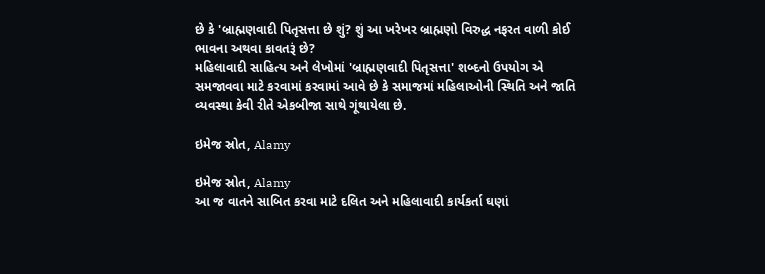છે કે 'બ્રાહ્મણવાદી પિતૃસત્તા છે શું? શું આ ખરેખર બ્રાહ્મણો વિરુદ્ધ નફરત વાળી કોઈ ભાવના અથવા કાવતરૂં છે?
મહિલાવાદી સાહિત્ય અને લેખોમાં 'બ્રાહ્મણવાદી પિતૃસત્તા' શબ્દનો ઉપયોગ એ સમજાવવા માટે કરવામાં કરવામાં આવે છે કે સમાજમાં મહિલાઓની સ્થિતિ અને જાતિ વ્યવસ્થા કેવી રીતે એકબીજા સાથે ગૂંથાયેલા છે.

ઇમેજ સ્રોત, Alamy

ઇમેજ સ્રોત, Alamy
આ જ વાતને સાબિત કરવા માટે દલિત અને મહિલાવાદી કાર્યકર્તા ઘણાં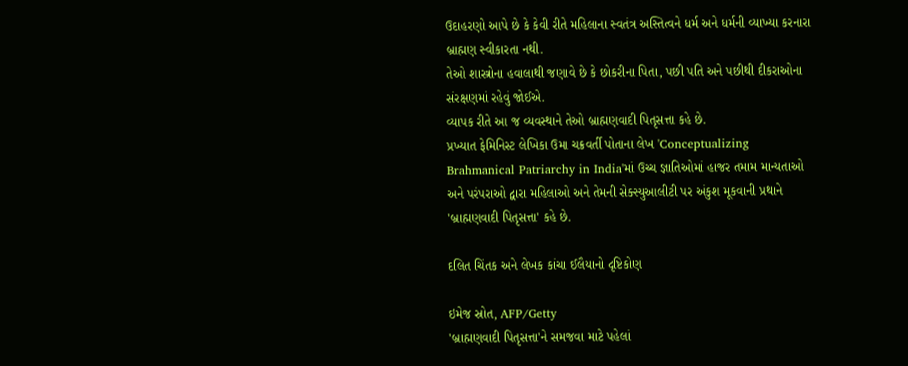ઉદાહરણો આપે છે કે કેવી રીતે મહિલાના સ્વતંત્ર અસ્તિત્વને ધર્મ અને ધર્મની વ્યાખ્યા કરનારા બ્રાહ્મણ સ્વીકારતા નથી.
તેઓ શાસ્ત્રોના હવાલાથી જણાવે છે કે છોકરીના પિતા, પછી પતિ અને પછીથી દીકરાઓના સંરક્ષણમાં રહેવું જોઈએ.
વ્યાપક રીતે આ જ વ્યવસ્થાને તેઓ બ્રાહ્મણવાદી પિતૃસત્તા કહે છે.
પ્રખ્યાત ફેમિનિસ્ટ લેખિકા ઉમા ચક્રવર્તી પોતાના લેખ 'Conceptualizing Brahmanical Patriarchy in India'માં ઉચ્ચ જ્ઞાતિઓમાં હાજર તમામ માન્યતાઓ અને પરંપરાઓ દ્વારા મહિલાઓ અને તેમની સેક્સ્યુઆલીટી પર અંકુશ મૂકવાની પ્રથાને 'બ્રાહ્મણવાદી પિતૃસત્તા' કહે છે.

દલિત ચિંતક અને લેખક કાંચા ઈલૈયાનો દૃષ્ટિકોણ

ઇમેજ સ્રોત, AFP/Getty
'બ્રાહ્મણવાદી પિતૃસત્તા'ને સમજવા માટે પહેલાં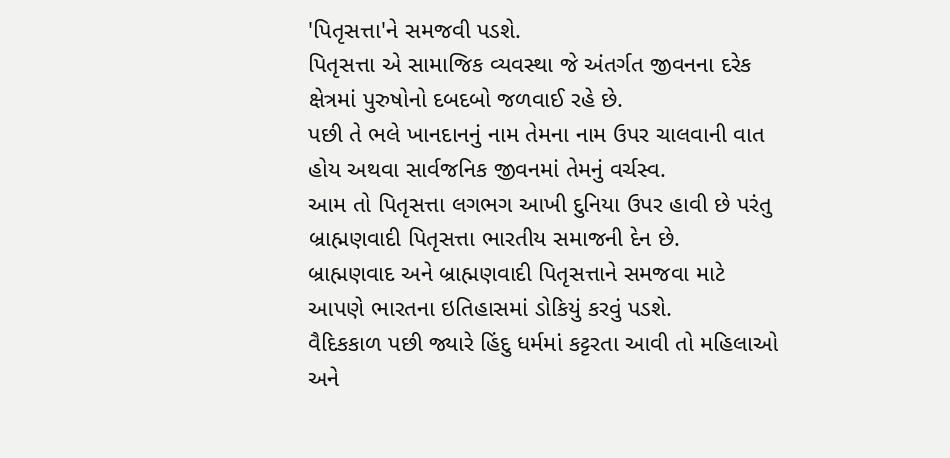'પિતૃસત્તા'ને સમજવી પડશે.
પિતૃસત્તા એ સામાજિક વ્યવસ્થા જે અંતર્ગત જીવનના દરેક ક્ષેત્રમાં પુરુષોનો દબદબો જળવાઈ રહે છે.
પછી તે ભલે ખાનદાનનું નામ તેમના નામ ઉપર ચાલવાની વાત હોય અથવા સાર્વજનિક જીવનમાં તેમનું વર્ચસ્વ.
આમ તો પિતૃસત્તા લગભગ આખી દુનિયા ઉપર હાવી છે પરંતુ બ્રાહ્મણવાદી પિતૃસત્તા ભારતીય સમાજની દેન છે.
બ્રાહ્મણવાદ અને બ્રાહ્મણવાદી પિતૃસત્તાને સમજવા માટે આપણે ભારતના ઇતિહાસમાં ડોકિયું કરવું પડશે.
વૈદિકકાળ પછી જ્યારે હિંદુ ધર્મમાં કટ્ટરતા આવી તો મહિલાઓ અને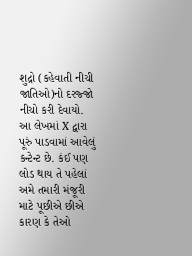શુદ્રો (કહેવાતી નીચી જાતિઓ)નો દરજ્જો નીચો કરી દેવાયો.
આ લેખમાં X દ્વારા પૂરું પાડવામાં આવેલું કન્ટેન્ટ છે. કંઈ પણ લોડ થાય તે પહેલાં અમે તમારી મંજૂરી માટે પૂછીએ છીએ કારણ કે તેઓ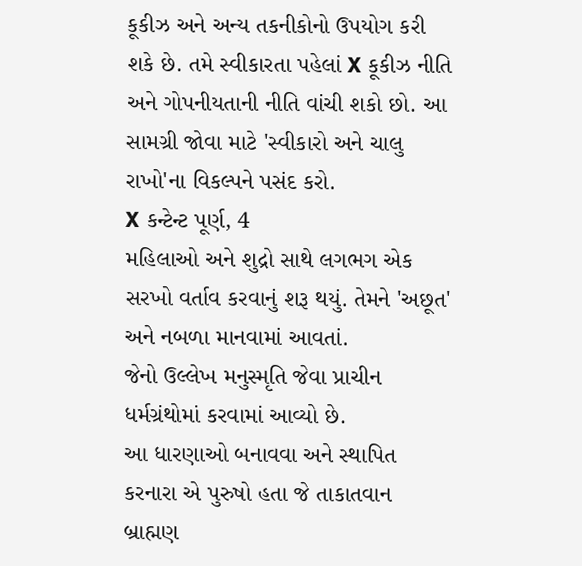કૂકીઝ અને અન્ય તકનીકોનો ઉપયોગ કરી શકે છે. તમે સ્વીકારતા પહેલાં X કૂકીઝ નીતિ અને ગોપનીયતાની નીતિ વાંચી શકો છો. આ સામગ્રી જોવા માટે 'સ્વીકારો અને ચાલુ રાખો'ના વિકલ્પને પસંદ કરો.
X કન્ટેન્ટ પૂર્ણ, 4
મહિલાઓ અને શુદ્રો સાથે લગભગ એક સરખો વર્તાવ કરવાનું શરૂ થયું. તેમને 'અછૂત' અને નબળા માનવામાં આવતાં.
જેનો ઉલ્લેખ મનુસ્મૃતિ જેવા પ્રાચીન ધર્મગ્રંથોમાં કરવામાં આવ્યો છે.
આ ધારણાઓ બનાવવા અને સ્થાપિત કરનારા એ પુરુષો હતા જે તાકાતવાન બ્રાહ્મણ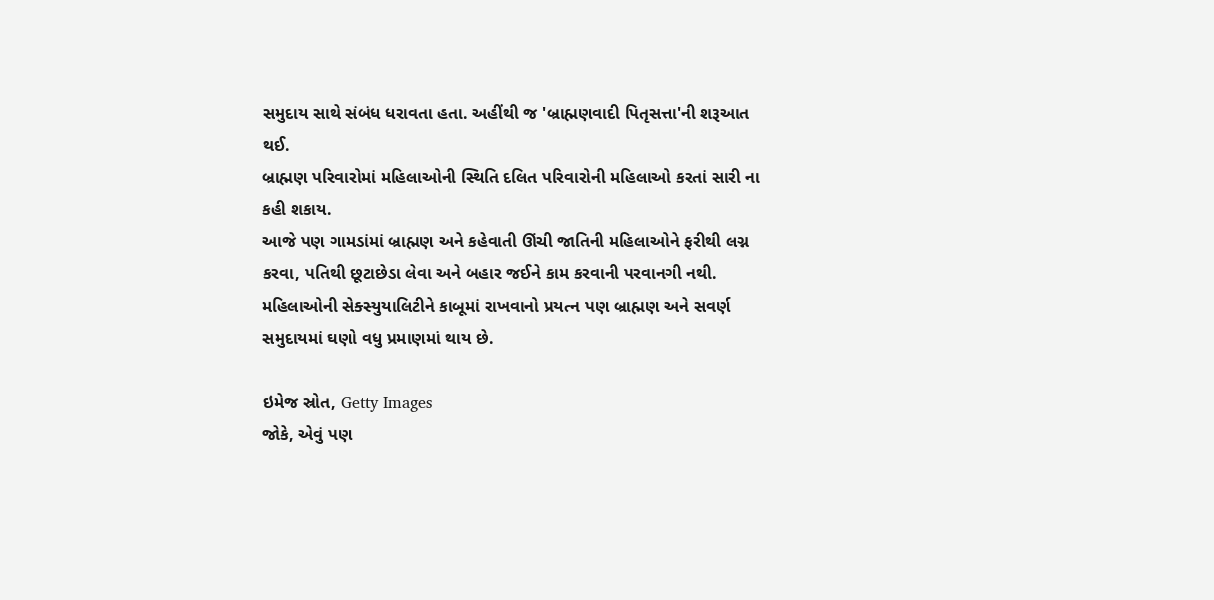સમુદાય સાથે સંબંધ ધરાવતા હતા. અહીંથી જ 'બ્રાહ્મણવાદી પિતૃસત્તા'ની શરૂઆત થઈ.
બ્રાહ્મણ પરિવારોમાં મહિલાઓની સ્થિતિ દલિત પરિવારોની મહિલાઓ કરતાં સારી ના કહી શકાય.
આજે પણ ગામડાંમાં બ્રાહ્મણ અને કહેવાતી ઊંચી જાતિની મહિલાઓને ફરીથી લગ્ન કરવા, પતિથી છૂટાછેડા લેવા અને બહાર જઈને કામ કરવાની પરવાનગી નથી.
મહિલાઓની સેક્સ્યુયાલિટીને કાબૂમાં રાખવાનો પ્રયત્ન પણ બ્રાહ્મણ અને સવર્ણ સમુદાયમાં ઘણો વધુ પ્રમાણમાં થાય છે.

ઇમેજ સ્રોત, Getty Images
જોકે, એવું પણ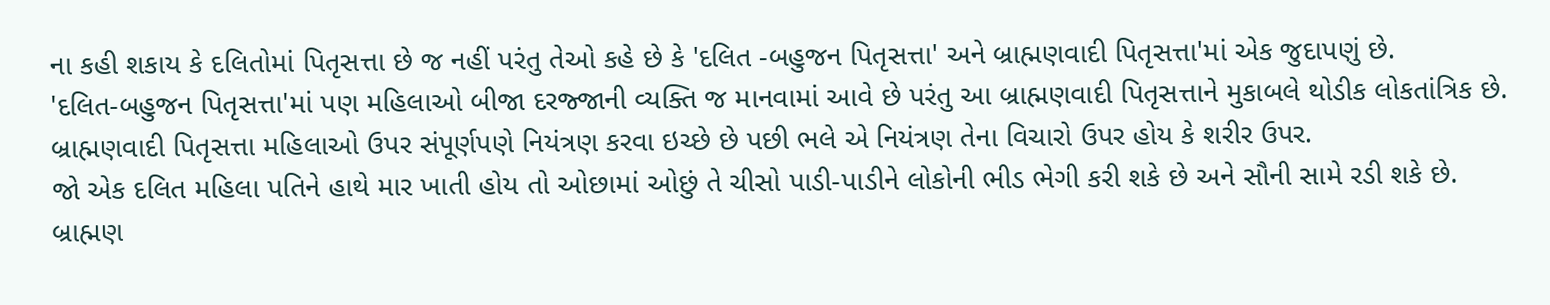ના કહી શકાય કે દલિતોમાં પિતૃસત્તા છે જ નહીં પરંતુ તેઓ કહે છે કે 'દલિત -બહુજન પિતૃસત્તા' અને બ્રાહ્મણવાદી પિતૃસત્તા'માં એક જુદાપણું છે.
'દલિત-બહુજન પિતૃસત્તા'માં પણ મહિલાઓ બીજા દરજ્જાની વ્યક્તિ જ માનવામાં આવે છે પરંતુ આ બ્રાહ્મણવાદી પિતૃસત્તાને મુકાબલે થોડીક લોકતાંત્રિક છે.
બ્રાહ્મણવાદી પિતૃસત્તા મહિલાઓ ઉપર સંપૂર્ણપણે નિયંત્રણ કરવા ઇચ્છે છે પછી ભલે એ નિયંત્રણ તેના વિચારો ઉપર હોય કે શરીર ઉપર.
જો એક દલિત મહિલા પતિને હાથે માર ખાતી હોય તો ઓછામાં ઓછું તે ચીસો પાડી-પાડીને લોકોની ભીડ ભેગી કરી શકે છે અને સૌની સામે રડી શકે છે.
બ્રાહ્મણ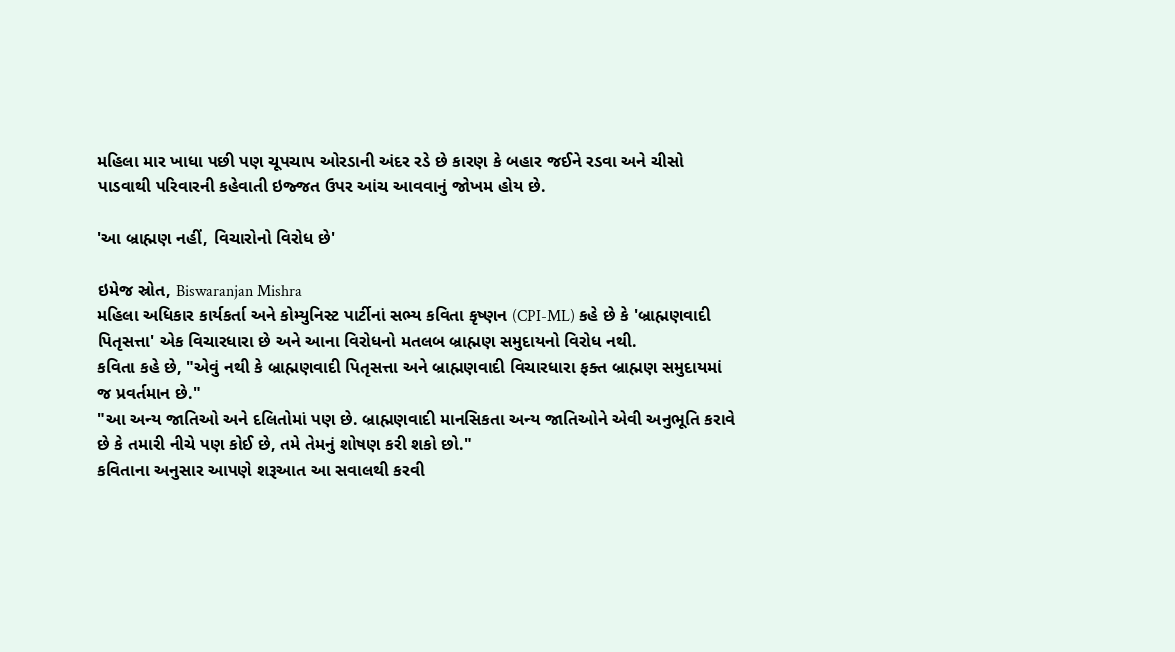મહિલા માર ખાધા પછી પણ ચૂપચાપ ઓરડાની અંદર રડે છે કારણ કે બહાર જઈને રડવા અને ચીસો પાડવાથી પરિવારની કહેવાતી ઇજ્જત ઉપર આંચ આવવાનું જોખમ હોય છે.

'આ બ્રાહ્મણ નહીં, વિચારોનો વિરોધ છે'

ઇમેજ સ્રોત, Biswaranjan Mishra
મહિલા અધિકાર કાર્યકર્તા અને કોમ્યુનિસ્ટ પાર્ટીનાં સભ્ય કવિતા કૃષ્ણન (CPI-ML) કહે છે કે 'બ્રાહ્મણવાદી પિતૃસત્તા' એક વિચારધારા છે અને આના વિરોધનો મતલબ બ્રાહ્મણ સમુદાયનો વિરોધ નથી.
કવિતા કહે છે, "એવું નથી કે બ્રાહ્મણવાદી પિતૃસત્તા અને બ્રાહ્મણવાદી વિચારધારા ફક્ત બ્રાહ્મણ સમુદાયમાં જ પ્રવર્તમાન છે."
"આ અન્ય જાતિઓ અને દલિતોમાં પણ છે. બ્રાહ્મણવાદી માનસિકતા અન્ય જાતિઓને એવી અનુભૂતિ કરાવે છે કે તમારી નીચે પણ કોઈ છે, તમે તેમનું શોષણ કરી શકો છો."
કવિતાના અનુસાર આપણે શરૂઆત આ સવાલથી કરવી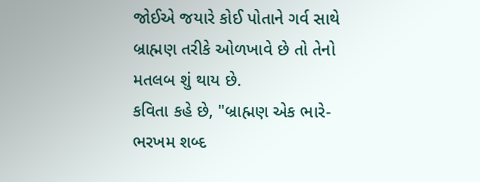જોઈએ જયારે કોઈ પોતાને ગર્વ સાથે બ્રાહ્મણ તરીકે ઓળખાવે છે તો તેનો મતલબ શું થાય છે.
કવિતા કહે છે, "બ્રાહ્મણ એક ભારે-ભરખમ શબ્દ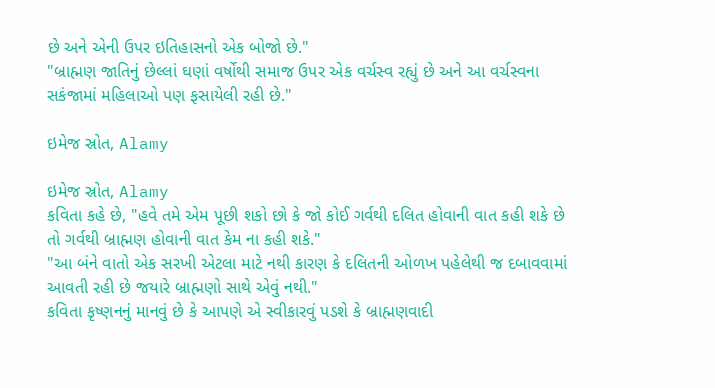છે અને એની ઉપર ઇતિહાસનો એક બોજો છે."
"બ્રાહ્મણ જાતિનું છેલ્લાં ઘણાં વર્ષોથી સમાજ ઉપર એક વર્ચસ્વ રહ્યું છે અને આ વર્ચસ્વના સકંજામાં મહિલાઓ પણ ફસાયેલી રહી છે."

ઇમેજ સ્રોત, Alamy

ઇમેજ સ્રોત, Alamy
કવિતા કહે છે, "હવે તમે એમ પૂછી શકો છો કે જો કોઈ ગર્વથી દલિત હોવાની વાત કહી શકે છે તો ગર્વથી બ્રાહ્મણ હોવાની વાત કેમ ના કહી શકે."
"આ બંને વાતો એક સરખી એટલા માટે નથી કારણ કે દલિતની ઓળખ પહેલેથી જ દબાવવામાં આવતી રહી છે જયારે બ્રાહ્મણો સાથે એવું નથી."
કવિતા કૃષ્ણનનું માનવું છે કે આપણે એ સ્વીકારવું પડશે કે બ્રાહ્મણવાદી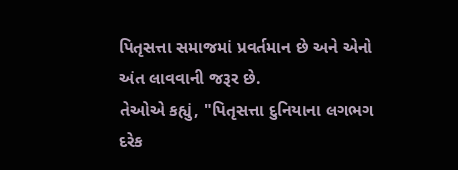પિતૃસત્તા સમાજમાં પ્રવર્તમાન છે અને એનો અંત લાવવાની જરૂર છે.
તેઓએ કહ્યું, "પિતૃસત્તા દુનિયાના લગભગ દરેક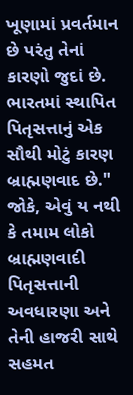ખૂણામાં પ્રવર્તમાન છે પરંતુ તેનાં કારણો જુદાં છે. ભારતમાં સ્થાપિત પિતૃસત્તાનું એક સૌથી મોટું કારણ બ્રાહ્મણવાદ છે."
જોકે, એવું ય નથી કે તમામ લોકો બ્રાહ્મણવાદી પિતૃસત્તાની અવધારણા અને તેની હાજરી સાથે સહમત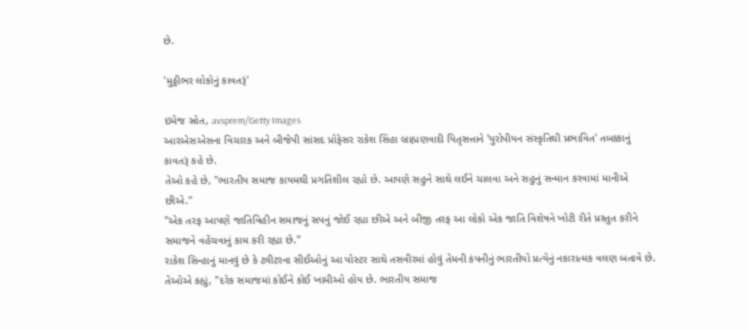છે.

'મુઠ્ઠીભર લોકોનું કાવતરૂં'

ઇમેજ સ્રોત, avsprem/Getty Images
આરએસએસના વિચારક અને બીજેપી સાંસદ પ્રોફેસર રાકેશ સિંહા બ્રાહ્મણવાદી પિતૃસત્તાને 'યુરોપીયન સંસ્કૃતિથી પ્રભાવિત' તબક્કાનું કાવતરૂં કહે છે.
તેઓ કહે છે, "ભારતીય સમાજ કાયમથી પ્રગતિશીલ રહ્યો છે. આપણે સહુને સાથે લઈને ચાલવા અને સહુનું સન્માન કરવામાં માનીએ છીએ."
"એક તરફ આપણે જાતિવિહીન સમાજનું સપનું જોઈ રહ્યા છીએ અને બીજી તરફ આ લોકો એક જાતિ વિશેષને ખોટી રીતે પ્રસ્તુત કરીને સમાજને વહેંચવાનું કામ કરી રહ્યા છે."
રાકેશ સિન્હાનું માનવું છે કે ટ્વીટરના સીઈઓનું આ પોસ્ટર સાથે તસવીરમાં હોવું તેમની કંપનીનું ભારતીયો પ્રત્યેનું નકારાત્મક વલણ બતાવે છે.
તેઓએ કહ્યું, "દરેક સમાજમાં કોઈને કોઈ ખામીઓ હોય છે. ભારતીય સમાજ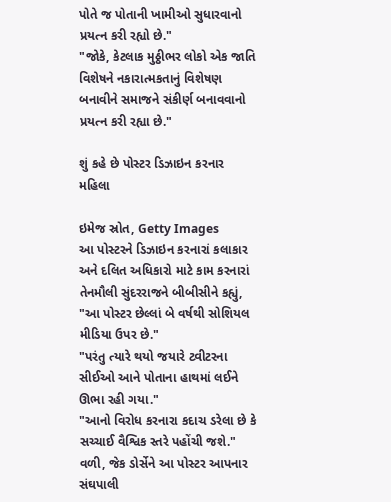પોતે જ પોતાની ખામીઓ સુધારવાનો પ્રયત્ન કરી રહ્યો છે."
"જોકે, કેટલાક મુઠ્ઠીભર લોકો એક જાતિ વિશેષને નકારાત્મકતાનું વિશેષણ બનાવીને સમાજને સંકીર્ણ બનાવવાનો પ્રયત્ન કરી રહ્યા છે."

શું કહે છે પોસ્ટર ડિઝાઇન કરનાર મહિલા

ઇમેજ સ્રોત, Getty Images
આ પોસ્ટરને ડિઝાઇન કરનારાં કલાકાર અને દલિત અધિકારો માટે કામ કરનારાં તેનમૌલી સુંદરરાજને બીબીસીને કહ્યું, "આ પોસ્ટર છેલ્લાં બે વર્ષથી સોશિયલ મીડિયા ઉપર છે."
"પરંતુ ત્યારે થયો જયારે ટ્વીટરના સીઈઓ આને પોતાના હાથમાં લઈને ઊભા રહી ગયા."
"આનો વિરોધ કરનારા કદાચ ડરેલા છે કે સચ્ચાઈ વૈશ્વિક સ્તરે પહોંચી જશે."
વળી, જેક ડોર્સેને આ પોસ્ટર આપનાર સંઘપાલી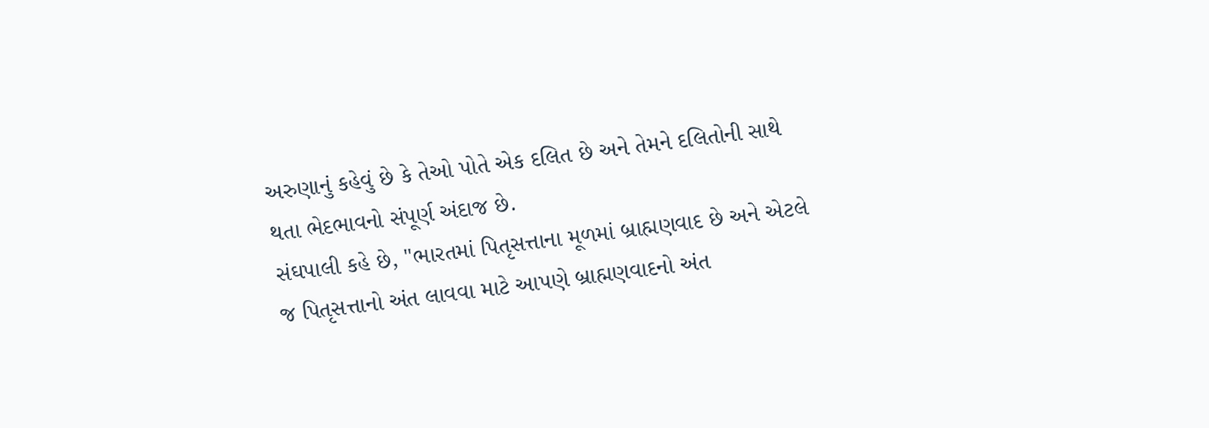અરુણાનું કહેવું છે કે તેઓ પોતે એક દલિત છે અને તેમને દલિતોની સાથે થતા ભેદભાવનો સંપૂર્ણ અંદાજ છે.
સંઘપાલી કહે છે, "ભારતમાં પિતૃસત્તાના મૂળમાં બ્રાહ્મણવાદ છે અને એટલે જ પિતૃસત્તાનો અંત લાવવા માટે આપણે બ્રાહ્મણવાદનો અંત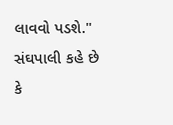લાવવો પડશે."
સંઘપાલી કહે છે કે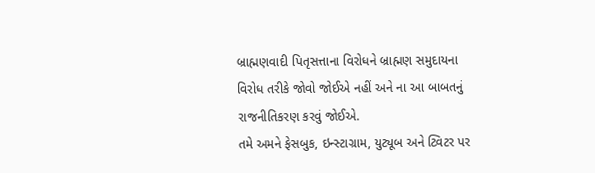બ્રાહ્મણવાદી પિતૃસત્તાના વિરોધને બ્રાહ્મણ સમુદાયના વિરોધ તરીકે જોવો જોઈએ નહીં અને ના આ બાબતનું રાજનીતિકરણ કરવું જોઈએ.
તમે અમને ફેસબુક, ઇન્સ્ટાગ્રામ, યુટ્યૂબ અને ટ્વિટર પર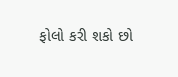ફોલો કરી શકો છો